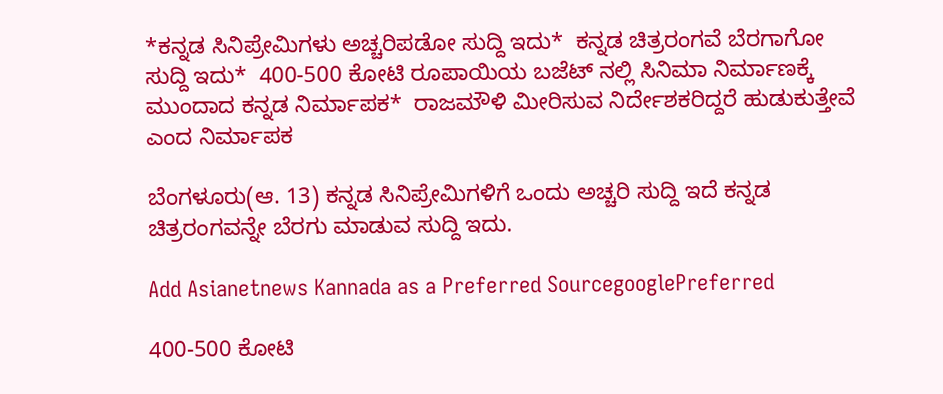*ಕನ್ನಡ ಸಿನಿಪ್ರೇಮಿಗಳು ಅಚ್ಚರಿಪಡೋ ಸುದ್ದಿ ಇದು*  ಕನ್ನಡ ಚಿತ್ರರಂಗವೆ ಬೆರಗಾಗೋ ಸುದ್ದಿ ಇದು*  400-500 ಕೋಟಿ ರೂಪಾಯಿಯ ಬಜೆಟ್ ನಲ್ಲಿ ಸಿನಿಮಾ ನಿರ್ಮಾಣಕ್ಕೆ ಮುಂದಾದ ಕನ್ನಡ ನಿರ್ಮಾಪಕ*  ರಾಜಮೌಳಿ ಮೀರಿಸುವ ನಿರ್ದೇಶಕರಿದ್ದರೆ ಹುಡುಕುತ್ತೇವೆ ಎಂದ ನಿರ್ಮಾಪಕ

ಬೆಂಗಳೂರು(ಆ. 13) ಕನ್ನಡ ಸಿನಿಪ್ರೇಮಿಗಳಿಗೆ ಒಂದು ಅಚ್ಚರಿ ಸುದ್ದಿ ಇದೆ ಕನ್ನಡ ಚಿತ್ರರಂಗವನ್ನೇ ಬೆರಗು ಮಾಡುವ ಸುದ್ದಿ ಇದು.

Add Asianetnews Kannada as a Preferred SourcegooglePreferred

400-500 ಕೋಟಿ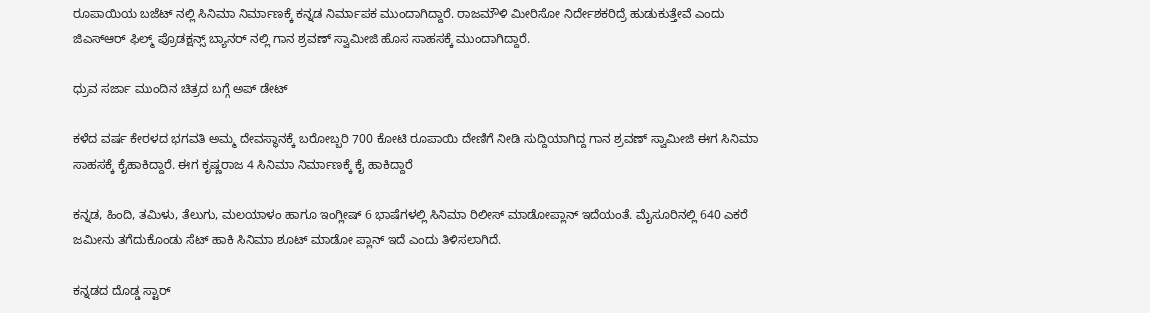ರೂಪಾಯಿಯ ಬಜೆಟ್ ನಲ್ಲಿ ಸಿನಿಮಾ ನಿರ್ಮಾಣಕ್ಕೆ ಕನ್ನಡ ನಿರ್ಮಾಪಕ ಮುಂದಾಗಿದ್ದಾರೆ. ರಾಜಮೌಳಿ ಮೀರಿಸೋ ನಿರ್ದೇಶಕರಿದ್ರೆ ಹುಡುಕುತ್ತೇವೆ ಎಂದು ಜಿಎಸ್ಆರ್ ಫಿಲ್ಮ್ ಪ್ರೊಡಕ್ಷನ್ಸ್ ಬ್ಯಾನರ್ ನಲ್ಲಿ ಗಾನ ಶ್ರವಣ್ ಸ್ವಾಮೀಜಿ ಹೊಸ ಸಾಹಸಕ್ಕೆ ಮುಂದಾಗಿದ್ದಾರೆ.

ಧ್ರುವ ಸರ್ಜಾ ಮುಂದಿನ ಚಿತ್ರದ ಬಗ್ಗೆ ಅಪ್ ಡೇಟ್

ಕಳೆದ ವರ್ಷ ಕೇರಳದ ಭಗವತಿ ಅಮ್ಮ ದೇವಸ್ಥಾನಕ್ಕೆ ಬರೋಬ್ಬರಿ 700 ಕೋಟಿ ರೂಪಾಯಿ ದೇಣಿಗೆ ನೀಡಿ ಸುದ್ದಿಯಾಗಿದ್ದ ಗಾನ ಶ್ರವಣ್ ಸ್ವಾಮೀಜಿ ಈಗ ಸಿನಿಮಾ ಸಾಹಸಕ್ಕೆ ಕೈಹಾಕಿದ್ದಾರೆ. ಈಗ ಕೃಷ್ಣರಾಜ 4 ಸಿನಿಮಾ ನಿರ್ಮಾಣಕ್ಕೆ ಕೈ ಹಾಕಿದ್ದಾರೆ

ಕನ್ನಡ, ಹಿಂದಿ, ತಮಿಳು, ತೆಲುಗು, ಮಲಯಾಳಂ ಹಾಗೂ ಇಂಗ್ಲೀಷ್ 6 ಭಾಷೆಗಳಲ್ಲಿ ಸಿನಿಮಾ ರಿಲೀಸ್ ಮಾಡೋ‌ಪ್ಲಾನ್ ಇದೆಯಂತೆ. ಮೈಸೂರಿನಲ್ಲಿ 640 ಎಕರೆ ಜಮೀನು ತಗೆದುಕೊಂಡು ಸೆಟ್ ಹಾಕಿ ಸಿನಿಮಾ ಶೂಟ್ ಮಾಡೋ ಪ್ಲಾನ್ ಇದೆ ಎಂದು ತಿಳಿಸಲಾಗಿದೆ.

ಕನ್ನಡದ ದೊಡ್ಡ ಸ್ಟಾರ್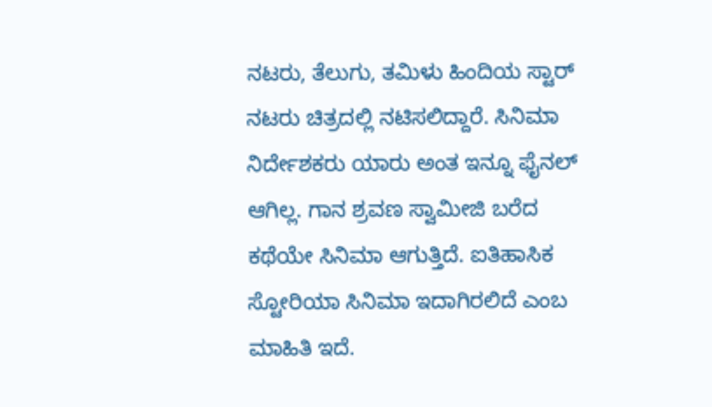ನಟರು, ತೆಲುಗು, ತಮಿಳು ಹಿಂದಿಯ ಸ್ಟಾರ್ ನಟರು ಚಿತ್ರದಲ್ಲಿ ನಟಿಸಲಿದ್ದಾರೆ. ಸಿನಿಮಾ ನಿರ್ದೇಶಕರು ಯಾರು ಅಂತ ಇನ್ನೂ ಫೈನಲ್ ಆಗಿಲ್ಲ. ಗಾನ ಶ್ರವಣ ಸ್ವಾಮೀಜಿ ಬರೆದ ಕಥೆಯೇ‌ ಸಿನಿಮಾ‌ ಆಗುತ್ತಿದೆ. ಐತಿಹಾಸಿಕ ಸ್ಟೋರಿಯಾ ಸಿನಿಮಾ ಇದಾಗಿರಲಿದೆ ಎಂಬ ಮಾಹಿತಿ ಇದೆ.